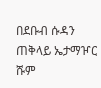በደቡብ ሱዳን ጠቅላይ ኤታማዦር ሹም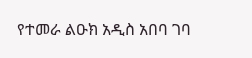የተመራ ልዑክ አዲስ አበባ ገባ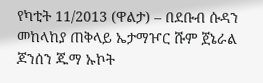የካቲት 11/2013 (ዋልታ) – በደቡብ ሱዳን መከላከያ ጠቅላይ ኤታማዦር ሹም ጀኔራል ጆንሰን ጁማ ኡኮት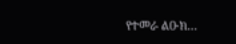የተመራ ልዑክ…